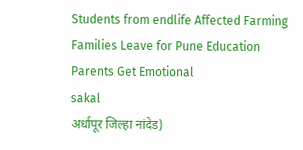Students from endlife Affected Farming Families Leave for Pune Education Parents Get Emotional
sakal
अर्धापूर जिल्हा नांदेड)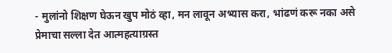- मुलांनो शिक्षण घेऊन खुप मोठं व्हा, मन लावून अभ्यास करा, भांढणं करू नका असे प्रेमाचा सल्ला देत आत्महत्याग्रस्त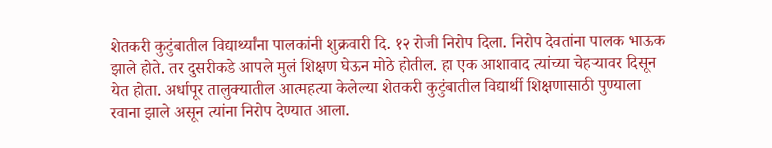शेतकरी कुटुंबातील विद्यार्थ्यांना पालकांनी शुक्रवारी दि. १२ रोजी निरोप दिला. निरोप देवतांना पालक भाऊक झाले होते. तर दुसरीकडे आपले मुलं शिक्षण घेऊन मोठे होतील. हा एक आशावाद त्यांच्या चेहऱ्यावर दिसून येत होता. अर्धापूर तालुक्यातील आत्महत्या केलेल्या शेतकरी कुटुंबातील विद्यार्थी शिक्षणासाठी पुण्याला रवाना झाले असून त्यांना निरोप देण्यात आला.